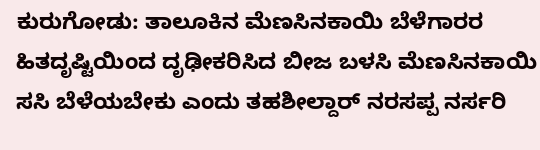ಕುರುಗೋಡು: ತಾಲೂಕಿನ ಮೆಣಸಿನಕಾಯಿ ಬೆಳೆಗಾರರ ಹಿತದೃಷ್ಟಿಯಿಂದ ದೃಢೀಕರಿಸಿದ ಬೀಜ ಬಳಸಿ ಮೆಣಸಿನಕಾಯಿ ಸಸಿ ಬೆಳೆಯಬೇಕು ಎಂದು ತಹಶೀಲ್ದಾರ್ ನರಸಪ್ಪ ನರ್ಸರಿ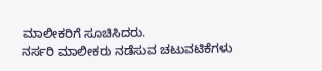ಮಾಲೀಕರಿಗೆ ಸೂಚಿಸಿದರು.
ನರ್ಸರಿ ಮಾಲೀಕರು ನಡೆಸುವ ಚಟುವಟಿಕೆಗಳು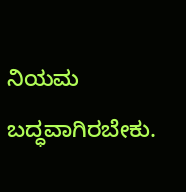ನಿಯಮ ಬದ್ಧವಾಗಿರಬೇಕು.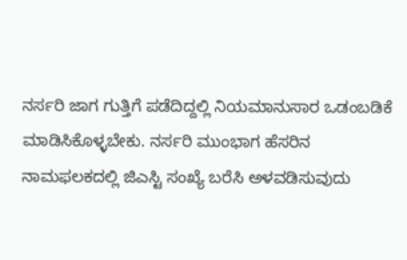ನರ್ಸರಿ ಜಾಗ ಗುತ್ತಿಗೆ ಪಡೆದಿದ್ದಲ್ಲಿ ನಿಯಮಾನುಸಾರ ಒಡಂಬಡಿಕೆ ಮಾಡಿಸಿಕೊಳ್ಳಬೇಕು. ನರ್ಸರಿ ಮುಂಭಾಗ ಹೆಸರಿನ ನಾಮಫಲಕದಲ್ಲಿ ಜಿಎಸ್ಟಿ ಸಂಖ್ಯೆ ಬರೆಸಿ ಅಳವಡಿಸುವುದು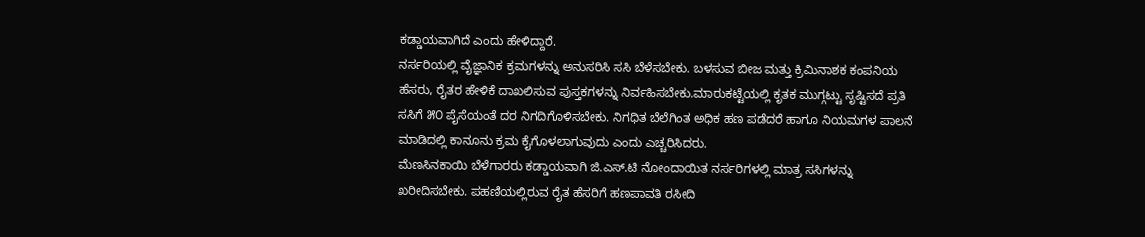ಕಡ್ಡಾಯವಾಗಿದೆ ಎಂದು ಹೇಳಿದ್ದಾರೆ.
ನರ್ಸರಿಯಲ್ಲಿ ವೈಜ್ಞಾನಿಕ ಕ್ರಮಗಳನ್ನು ಅನುಸರಿಸಿ ಸಸಿ ಬೆಳೆಸಬೇಕು. ಬಳಸುವ ಬೀಜ ಮತ್ತು ಕ್ರಿಮಿನಾಶಕ ಕಂಪನಿಯ ಹೆಸರು, ರೈತರ ಹೇಳಿಕೆ ದಾಖಲಿಸುವ ಪುಸ್ತಕಗಳನ್ನು ನಿರ್ವಹಿಸಬೇಕು.ಮಾರುಕಟ್ಟೆಯಲ್ಲಿ ಕೃತಕ ಮುಗ್ಗಟ್ಟು ಸೃಷ್ಟಿಸದೆ ಪ್ರತಿ ಸಸಿಗೆ ೫೦ ಪೈಸೆಯಂತೆ ದರ ನಿಗದಿಗೊಳಿಸಬೇಕು. ನಿಗಧಿತ ಬೆಲೆಗಿಂತ ಅಧಿಕ ಹಣ ಪಡೆದರೆ ಹಾಗೂ ನಿಯಮಗಳ ಪಾಲನೆ ಮಾಡಿದಲ್ಲಿ ಕಾನೂನು ಕ್ರಮ ಕೈಗೊಳಲಾಗುವುದು ಎಂದು ಎಚ್ಚರಿಸಿದರು.
ಮೆಣಸಿನಕಾಯಿ ಬೆಳೆಗಾರರು ಕಡ್ಡಾಯವಾಗಿ ಜಿ.ಎಸ್.ಟಿ ನೋಂದಾಯಿತ ನರ್ಸರಿಗಳಲ್ಲಿ ಮಾತ್ರ ಸಸಿಗಳನ್ನು ಖರೀದಿಸಬೇಕು. ಪಹಣಿಯಲ್ಲಿರುವ ರೈತ ಹೆಸರಿಗೆ ಹಣಪಾವತಿ ರಸೀದಿ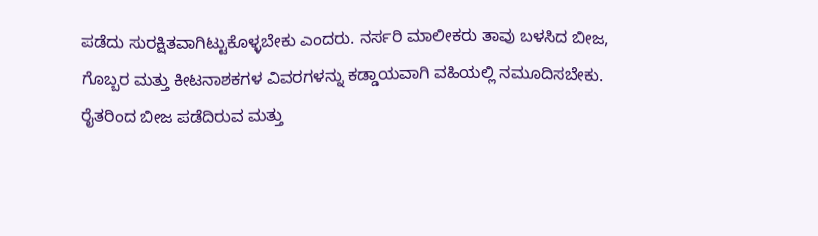ಪಡೆದು ಸುರಕ್ಷಿತವಾಗಿಟ್ಟುಕೊಳ್ಳಬೇಕು ಎಂದರು. ನರ್ಸರಿ ಮಾಲೀಕರು ತಾವು ಬಳಸಿದ ಬೀಜ, ಗೊಬ್ಬರ ಮತ್ತು ಕೀಟನಾಶಕಗಳ ವಿವರಗಳನ್ನು ಕಡ್ಡಾಯವಾಗಿ ವಹಿಯಲ್ಲಿ ನಮೂದಿಸಬೇಕು. ರೈತರಿಂದ ಬೀಜ ಪಡೆದಿರುವ ಮತ್ತು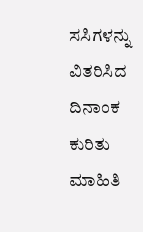ಸಸಿಗಳನ್ನು ವಿತರಿಸಿದ ದಿನಾಂಕ ಕುರಿತು ಮಾಹಿತಿ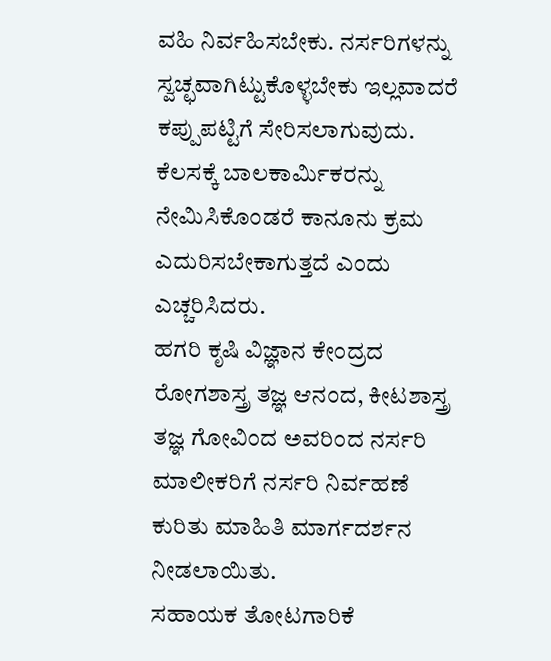ವಹಿ ನಿರ್ವಹಿಸಬೇಕು. ನರ್ಸರಿಗಳನ್ನು ಸ್ವಚ್ಛವಾಗಿಟ್ಟುಕೊಳ್ಳಬೇಕು ಇಲ್ಲವಾದರೆ ಕಪ್ಪುಪಟ್ಟಿಗೆ ಸೇರಿಸಲಾಗುವುದು. ಕೆಲಸಕ್ಕೆ ಬಾಲಕಾರ್ಮಿಕರನ್ನು ನೇಮಿಸಿಕೊಂಡರೆ ಕಾನೂನು ಕ್ರಮ ಎದುರಿಸಬೇಕಾಗುತ್ತದೆ ಎಂದು ಎಚ್ಚರಿಸಿದರು.
ಹಗರಿ ಕೃಷಿ ವಿಜ್ಞಾನ ಕೇಂದ್ರದ ರೋಗಶಾಸ್ತ್ರ ತಜ್ಞ ಆನಂದ, ಕೀಟಶಾಸ್ತ್ರ ತಜ್ಞ ಗೋವಿಂದ ಅವರಿಂದ ನರ್ಸರಿ ಮಾಲೀಕರಿಗೆ ನರ್ಸರಿ ನಿರ್ವಹಣೆ ಕುರಿತು ಮಾಹಿತಿ ಮಾರ್ಗದರ್ಶನ ನೀಡಲಾಯಿತು.
ಸಹಾಯಕ ತೋಟಗಾರಿಕೆ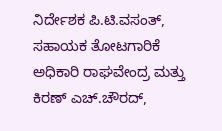ನಿರ್ದೇಶಕ ಪಿ.ಟಿ.ವಸಂತ್, ಸಹಾಯಕ ತೋಟಗಾರಿಕೆ ಅಧಿಕಾರಿ ರಾಘವೇಂದ್ರ ಮತ್ತು ಕಿರಣ್ ಎಚ್.ಚೌರದ್,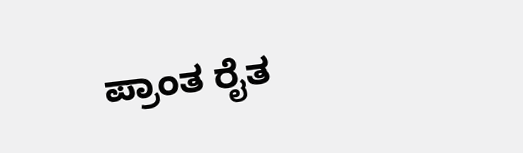ಪ್ರಾಂತ ರೈತ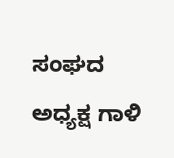ಸಂಘದ ಅಧ್ಯಕ್ಷ ಗಾಳಿ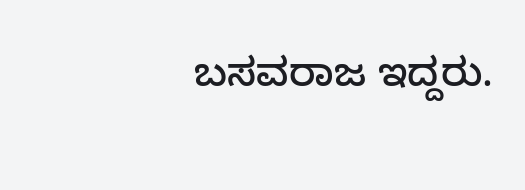ಬಸವರಾಜ ಇದ್ದರು.